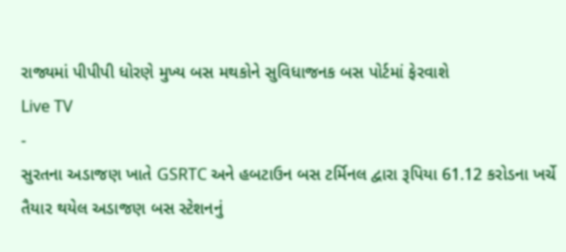રાજ્યમાં પીપીપી ધોરણે મુખ્ય બસ મથકોને સુવિધાજનક બસ પોર્ટમાં ફેરવાશે
Live TV
-
સુરતના અડાજણ ખાતે GSRTC અને હબટાઉન બસ ટર્મિનલ દ્વારા રૂપિયા 61.12 કરોડના ખર્ચે તૈયાર થયેલ અડાજણ બસ સ્ટેશનનું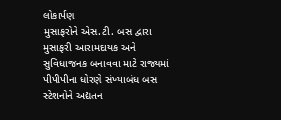લોકાર્પણ
મુસાફરોને એસ.ટી. બસ દ્વારા મુસાફરી આરામદાયક અને સુવિધાજનક બનાવવા માટે રાજ્યમાં પીપીપીના ધોરણે સંખ્યાબંધ બસ સ્ટેશનોને અદ્યતન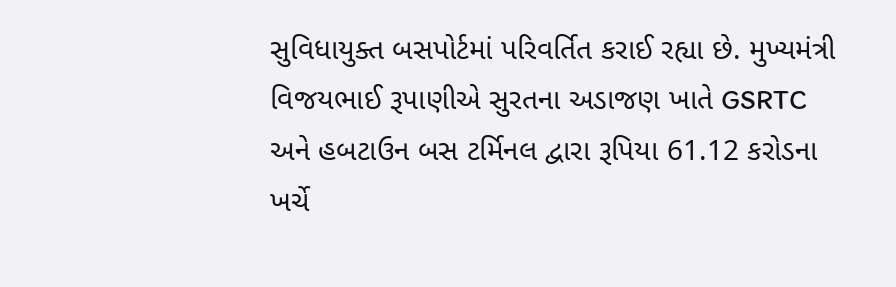સુવિધાયુક્ત બસપોર્ટમાં પરિવર્તિત કરાઈ રહ્યા છે. મુખ્યમંત્રી વિજયભાઈ રૂપાણીએ સુરતના અડાજણ ખાતે GSRTC અને હબટાઉન બસ ટર્મિનલ દ્વારા રૂપિયા 61.12 કરોડના ખર્ચે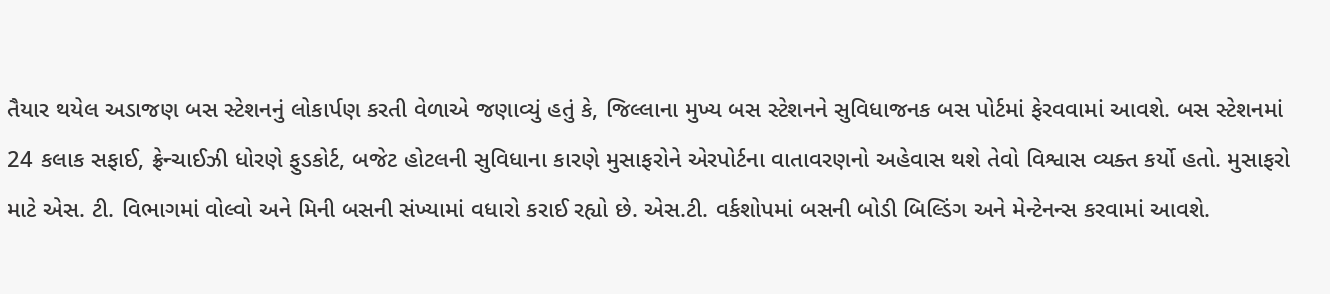તૈયાર થયેલ અડાજણ બસ સ્ટેશનનું લોકાર્પણ કરતી વેળાએ જણાવ્યું હતું કે, જિલ્લાના મુખ્ય બસ સ્ટેશનને સુવિધાજનક બસ પોર્ટમાં ફેરવવામાં આવશે. બસ સ્ટેશનમાં 24 કલાક સફાઈ, ફ્રેન્ચાઈઝી ધોરણે ફુડકોર્ટ, બજેટ હોટલની સુવિધાના કારણે મુસાફરોને એરપોર્ટના વાતાવરણનો અહેવાસ થશે તેવો વિશ્વાસ વ્યક્ત કર્યો હતો. મુસાફરો માટે એસ. ટી. વિભાગમાં વોલ્વો અને મિની બસની સંખ્યામાં વધારો કરાઈ રહ્યો છે. એસ.ટી. વર્કશોપમાં બસની બોડી બિલ્ડિંગ અને મેન્ટેનન્સ કરવામાં આવશે.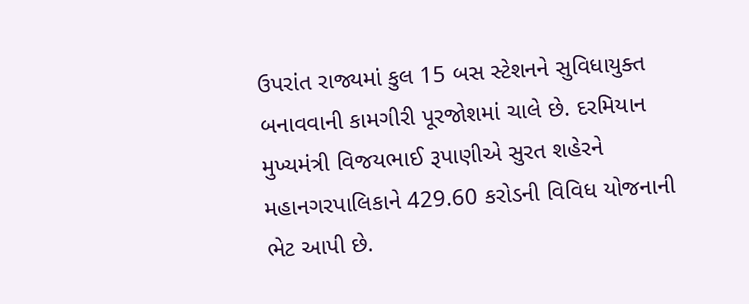ઉપરાંત રાજ્યમાં કુલ 15 બસ સ્ટેશનને સુવિધાયુક્ત બનાવવાની કામગીરી પૂરજોશમાં ચાલે છે. દરમિયાન મુખ્યમંત્રી વિજયભાઈ રૂપાણીએ સુરત શહેરને મહાનગરપાલિકાને 429.60 કરોડની વિવિધ યોજનાની ભેટ આપી છે.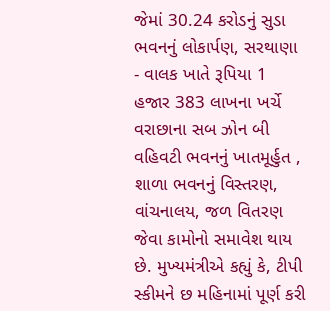જેમાં 30.24 કરોડનું સુડા ભવનનું લોકાર્પણ, સરથાણા - વાલક ખાતે રૂપિયા 1 હજાર 383 લાખના ખર્ચે વરાછાના સબ ઝોન બી વહિવટી ભવનનું ખાતમૂર્હુત , શાળા ભવનનું વિસ્તરણ, વાંચનાલય, જળ વિતરણ જેવા કામોનો સમાવેશ થાય છે. મુખ્યમંત્રીએ કહ્યું કે, ટીપી સ્કીમને છ મહિનામાં પૂર્ણ કરી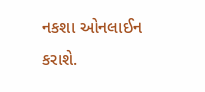નકશા ઓનલાઈન કરાશે.